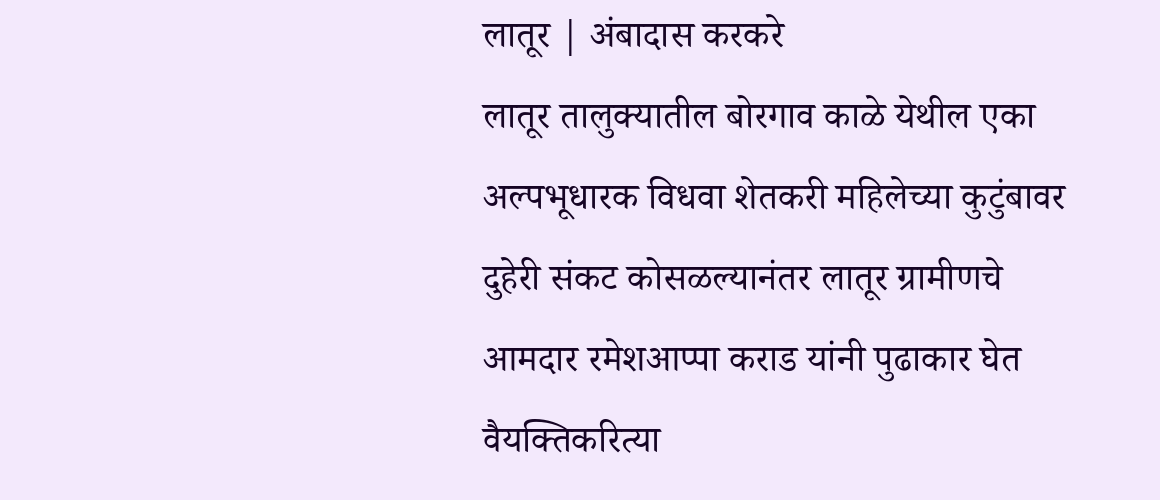लातूर | अंबादास करकरे
लातूर तालुक्यातील बोरगाव काळे येथील एका अल्पभूधारक विधवा शेतकरी महिलेच्या कुटुंबावर दुहेरी संकट कोसळल्यानंतर लातूर ग्रामीणचे आमदार रमेशआप्पा कराड यांनी पुढाकार घेत वैयक्तिकरित्या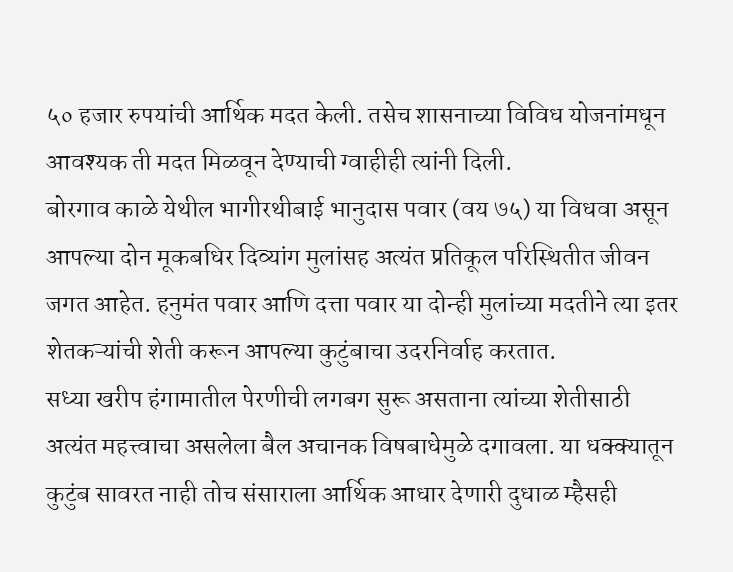५० हजार रुपयांची आर्थिक मदत केली. तसेच शासनाच्या विविध योजनांमधून आवश्यक ती मदत मिळवून देण्याची ग्वाहीही त्यांनी दिली.
बोरगाव काळे येथील भागीरथीबाई भानुदास पवार (वय ७५) या विधवा असून आपल्या दोन मूकबधिर दिव्यांग मुलांसह अत्यंत प्रतिकूल परिस्थितीत जीवन जगत आहेत. हनुमंत पवार आणि दत्ता पवार या दोन्ही मुलांच्या मदतीने त्या इतर शेतकऱ्यांची शेती करून आपल्या कुटुंबाचा उदरनिर्वाह करतात.
सध्या खरीप हंगामातील पेरणीची लगबग सुरू असताना त्यांच्या शेतीसाठी अत्यंत महत्त्वाचा असलेला बैल अचानक विषबाधेमुळे दगावला. या धक्क्यातून कुटुंब सावरत नाही तोच संसाराला आर्थिक आधार देणारी दुधाळ म्हैसही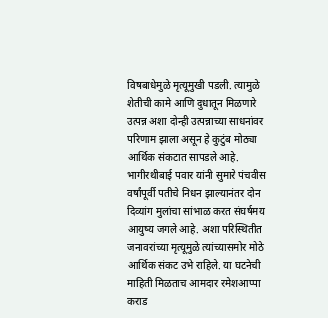विषबाधेमुळे मृत्यूमुखी पडली. त्यामुळे शेतीची कामे आणि दुधातून मिळणारे उत्पन्न अशा दोन्ही उत्पन्नाच्या साधनांवर परिणाम झाला असून हे कुटुंब मोठ्या आर्थिक संकटात सापडले आहे.
भागीरथीबाई पवार यांनी सुमारे पंचवीस वर्षांपूर्वी पतीचे निधन झाल्यानंतर दोन दिव्यांग मुलांचा सांभाळ करत संघर्षमय आयुष्य जगले आहे. अशा परिस्थितीत जनावरांच्या मृत्यूमुळे त्यांच्यासमोर मोठे आर्थिक संकट उभे राहिले. या घटनेची माहिती मिळताच आमदार रमेशआप्पा कराड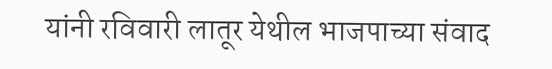यांनी रविवारी लातूर येथील भाजपाच्या संवाद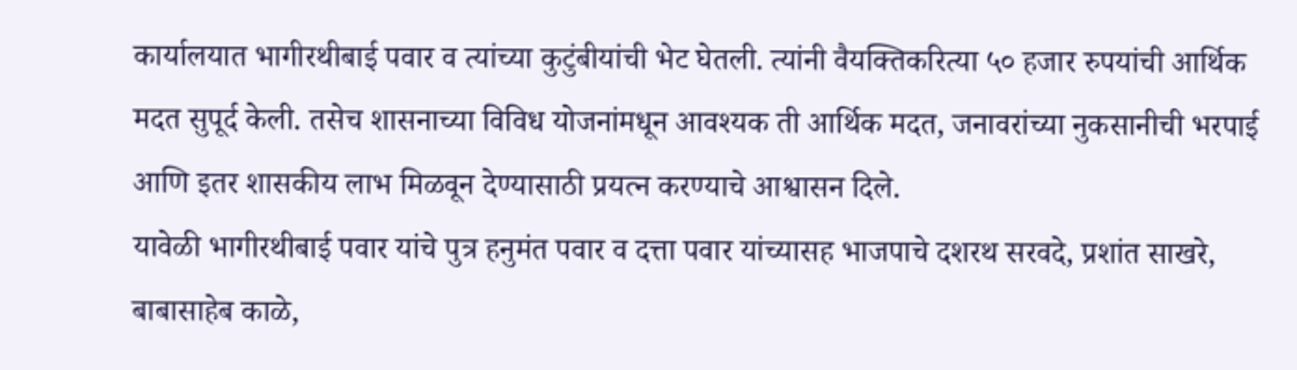कार्यालयात भागीरथीबाई पवार व त्यांच्या कुटुंबीयांची भेट घेतली. त्यांनी वैयक्तिकरित्या ५० हजार रुपयांची आर्थिक मदत सुपूर्द केली. तसेच शासनाच्या विविध योजनांमधून आवश्यक ती आर्थिक मदत, जनावरांच्या नुकसानीची भरपाई आणि इतर शासकीय लाभ मिळवून देण्यासाठी प्रयत्न करण्याचे आश्वासन दिले.
यावेळी भागीरथीबाई पवार यांचे पुत्र हनुमंत पवार व दत्ता पवार यांच्यासह भाजपाचे दशरथ सरवदे, प्रशांत साखरे, बाबासाहेब काळे,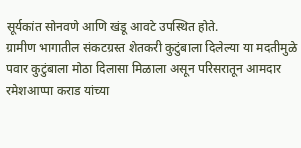सूर्यकांत सोनवणे आणि खंडू आवटे उपस्थित होते.
ग्रामीण भागातील संकटग्रस्त शेतकरी कुटुंबाला दिलेल्या या मदतीमुळे पवार कुटुंबाला मोठा दिलासा मिळाला असून परिसरातून आमदार रमेशआप्पा कराड यांच्या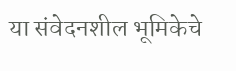या संवेदनशील भूमिकेचे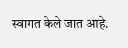स्वागत केले जात आहे.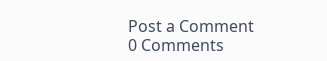Post a Comment
0 Comments